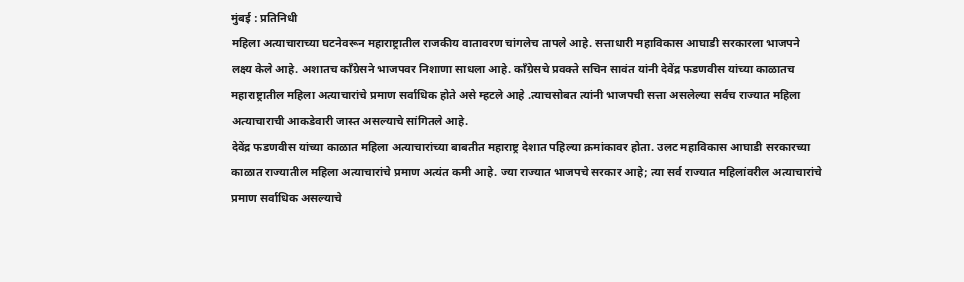मुंबई : प्रतिनिधी
महिला अत्याचाराच्या घटनेवरून महाराष्ट्रातील राजकीय वातावरण चांगलेच तापले आहे. सत्ताधारी महाविकास आघाडी सरकारला भाजपने लक्ष्य केले आहे. अशातच काँग्रेसने भाजपवर निशाणा साधला आहे. काँग्रेसचे प्रवक्ते सचिन सावंत यांनी देवेंद्र फडणवीस यांच्या काळातच महाराष्ट्रातील महिला अत्याचारांचे प्रमाण सर्वाधिक होते असे म्हटले आहे .त्याचसोबत त्यांनी भाजपची सत्ता असलेल्या सर्वच राज्यात महिला अत्याचाराची आकडेवारी जास्त असल्याचे सांगितले आहे.
देवेंद्र फडणवीस यांच्या काळात महिला अत्याचारांच्या बाबतीत महाराष्ट्र देशात पहिल्या क्रमांकावर होता. उलट महाविकास आघाडी सरकारच्या काळात राज्यातील महिला अत्याचारांचे प्रमाण अत्यंत कमी आहे. ज्या राज्यात भाजपचे सरकार आहे; त्या सर्व राज्यात महिलांवरील अत्याचारांचे प्रमाण सर्वाधिक असल्याचे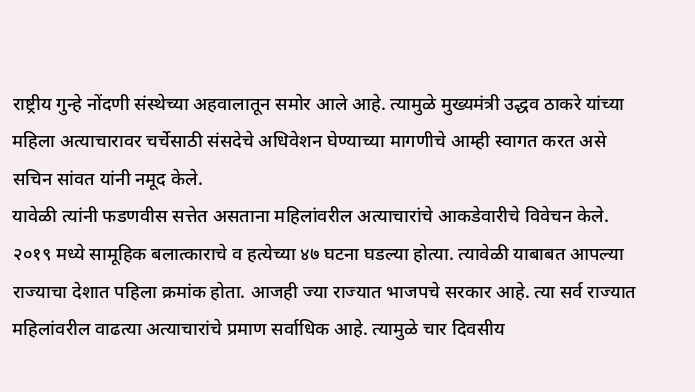राष्ट्रीय गुन्हे नोंदणी संस्थेच्या अहवालातून समोर आले आहे. त्यामुळे मुख्यमंत्री उद्धव ठाकरे यांच्या महिला अत्याचारावर चर्चेसाठी संसदेचे अधिवेशन घेण्याच्या मागणीचे आम्ही स्वागत करत असे सचिन सांवत यांनी नमूद केले.
यावेळी त्यांनी फडणवीस सत्तेत असताना महिलांवरील अत्याचारांचे आकडेवारीचे विवेचन केले. २०१९ मध्ये सामूहिक बलात्काराचे व हत्येच्या ४७ घटना घडल्या होत्या. त्यावेळी याबाबत आपल्या राज्याचा देशात पहिला क्रमांक होता. आजही ज्या राज्यात भाजपचे सरकार आहे. त्या सर्व राज्यात महिलांवरील वाढत्या अत्याचारांचे प्रमाण सर्वाधिक आहे. त्यामुळे चार दिवसीय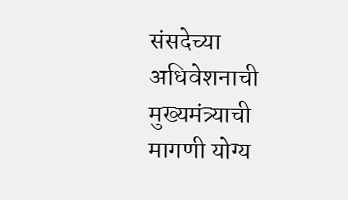संसदेच्या अधिवेशनाची मुख्यमंत्र्याची मागणी योग्य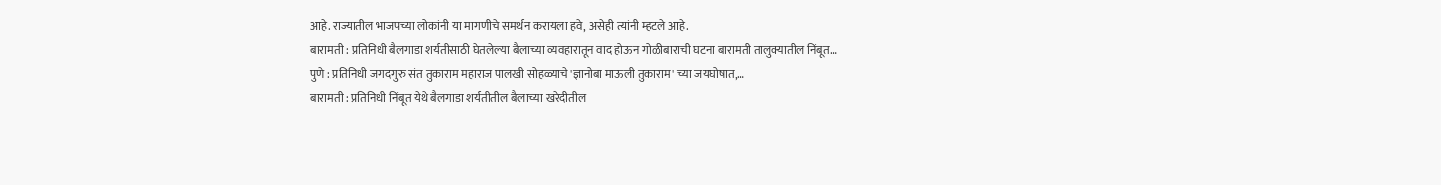आहे. राज्यातील भाजपच्या लोकांनी या मागणीचे समर्थन करायला हवे, असेही त्यांनी म्हटले आहे.
बारामती : प्रतिनिधी बैलगाडा शर्यतीसाठी घेतलेल्या बैलाच्या व्यवहारातून वाद होऊन गोळीबाराची घटना बारामती तालुक्यातील निंबूत…
पुणे : प्रतिनिधी जगदगुरु संत तुकाराम महाराज पालखी सोहळ्याचे 'ज्ञानोबा माऊली तुकाराम' च्या जयघोषात,…
बारामती : प्रतिनिधी निंबूत येथे बैलगाडा शर्यतीतील बैलाच्या खरेदीतील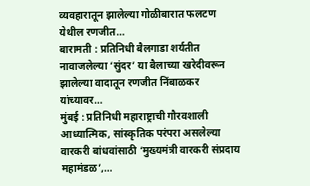व्यवहारातून झालेल्या गोळीबारात फलटण येथील रणजीत…
बारामती : प्रतिनिधी बैलगाडा शर्यतीत नावाजलेल्या ‘सुंदर’ या बैलाच्या खरेदीवरून झालेल्या वादातून रणजीत निंबाळकर यांच्यावर…
मुंबई : प्रतिनिधी महाराष्ट्राची गौरवशाली आध्यात्मिक, सांस्कृतिक परंपरा असलेल्या वारकरी बांधवांसाठी ‘मुख्यमंत्री वारकरी संप्रदाय महामंडळ’,…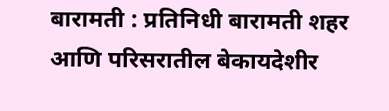बारामती : प्रतिनिधी बारामती शहर आणि परिसरातील बेकायदेशीर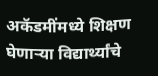अकॅडमींमध्ये शिक्षण घेणाऱ्या विद्यार्थ्यांचे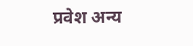प्रवेश अन्य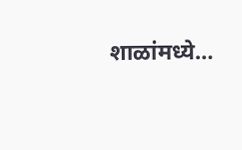शाळांमध्ये…